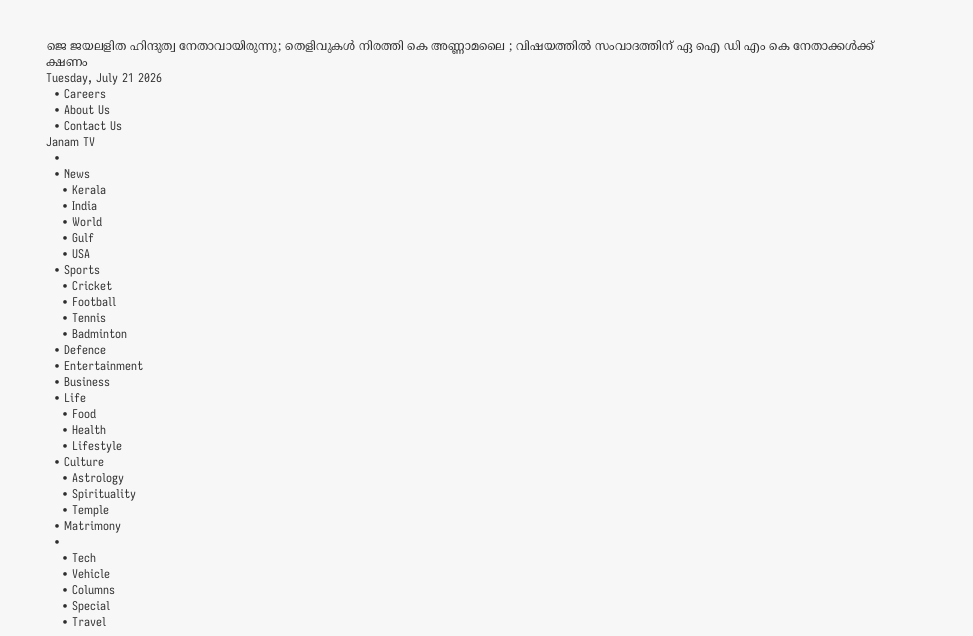ജെ ജയലളിത ഹിന്ദുത്വ നേതാവായിരുന്നു; തെളിവുകൾ നിരത്തി കെ അണ്ണാമലൈ ; വിഷയത്തിൽ സംവാദത്തിന് ഏ ഐ ഡി എം കെ നേതാക്കൾക്ക് ക്ഷണം
Tuesday, July 21 2026
  • Careers
  • About Us
  • Contact Us
Janam TV
  •
  • News
    • Kerala
    • India
    • World
    • Gulf
    • USA
  • Sports
    • Cricket
    • Football
    • Tennis
    • Badminton
  • Defence
  • Entertainment
  • Business
  • Life
    • Food
    • Health
    • Lifestyle
  • Culture
    • Astrology
    • Spirituality
    • Temple
  • Matrimony
  •
    • Tech
    • Vehicle
    • Columns
    • Special
    • Travel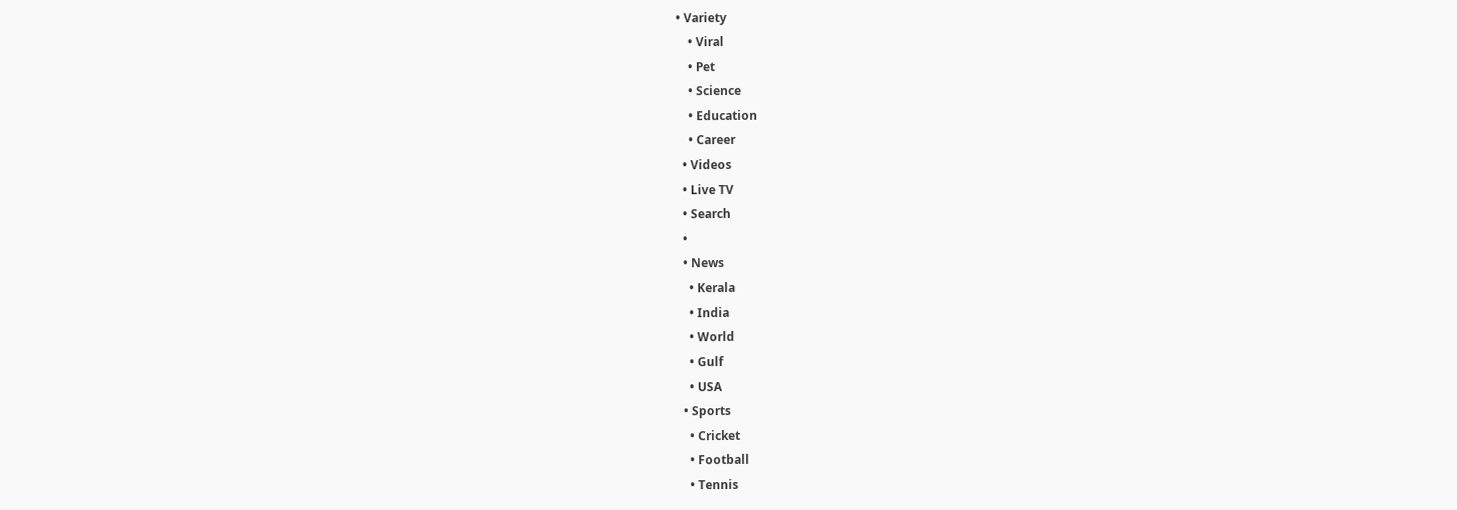• Variety
    • Viral
    • Pet
    • Science
    • Education
    • Career
  • Videos
  • Live TV
  • Search
  •
  • News
    • Kerala
    • India
    • World
    • Gulf
    • USA
  • Sports
    • Cricket
    • Football
    • Tennis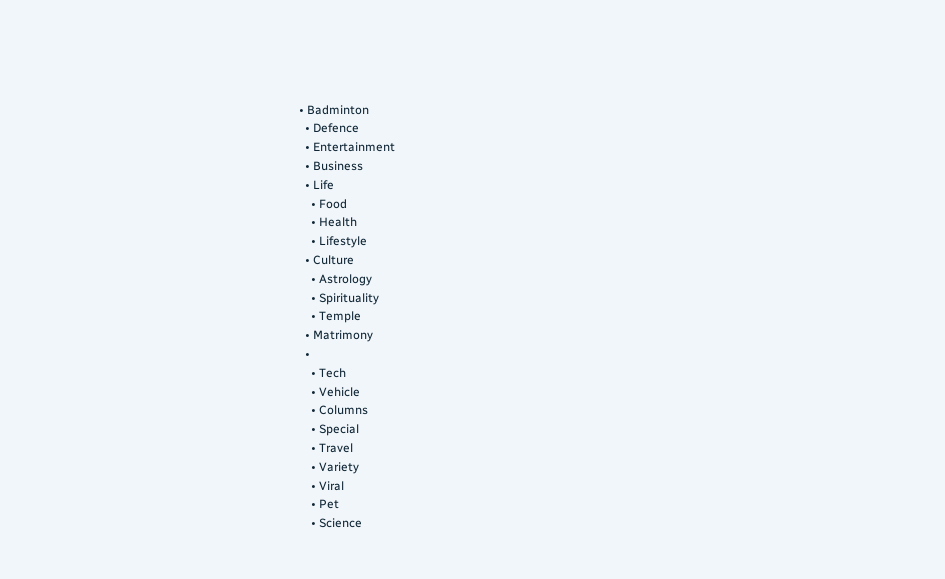• Badminton
  • Defence
  • Entertainment
  • Business
  • Life
    • Food
    • Health
    • Lifestyle
  • Culture
    • Astrology
    • Spirituality
    • Temple
  • Matrimony
  •
    • Tech
    • Vehicle
    • Columns
    • Special
    • Travel
    • Variety
    • Viral
    • Pet
    • Science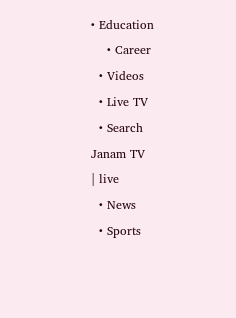• Education
    • Career
  • Videos
  • Live TV
  • Search
Janam TV
| live
  • News
  • Sports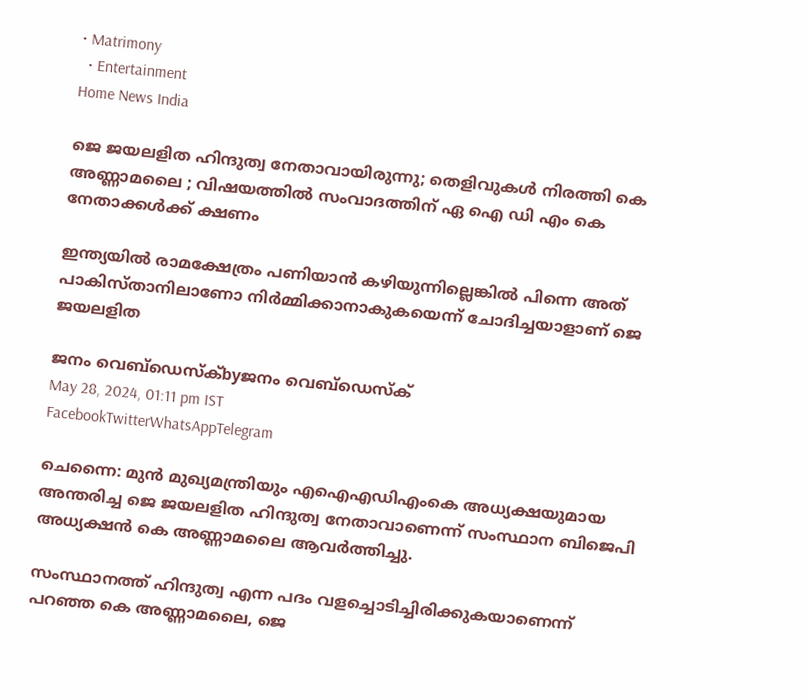• Matrimony
  • Entertainment
Home News India

ജെ ജയലളിത ഹിന്ദുത്വ നേതാവായിരുന്നു; തെളിവുകൾ നിരത്തി കെ അണ്ണാമലൈ ; വിഷയത്തിൽ സംവാദത്തിന് ഏ ഐ ഡി എം കെ നേതാക്കൾക്ക് ക്ഷണം

ഇന്ത്യയിൽ രാമക്ഷേത്രം പണിയാൻ കഴിയുന്നില്ലെങ്കിൽ പിന്നെ അത് പാകിസ്താനിലാണോ നിർമ്മിക്കാനാകുകയെന്ന് ചോദിച്ചയാളാണ് ജെ ജയലളിത

ജനം വെബ്‌ഡെസ്ക്byജനം വെബ്‌ഡെസ്ക്
May 28, 2024, 01:11 pm IST
FacebookTwitterWhatsAppTelegram

ചെന്നൈ: മുൻ മുഖ്യമന്ത്രിയും എഐഎഡിഎംകെ അധ്യക്ഷയുമായ അന്തരിച്ച ജെ ജയലളിത ഹിന്ദുത്വ നേതാവാണെന്ന് സംസ്ഥാന ബിജെപി അധ്യക്ഷൻ കെ അണ്ണാമലൈ ആവർത്തിച്ചു.

സംസ്ഥാനത്ത് ഹിന്ദുത്വ എന്ന പദം വളച്ചൊടിച്ചിരിക്കുകയാണെന്ന് പറഞ്ഞ കെ അണ്ണാമലൈ, ജെ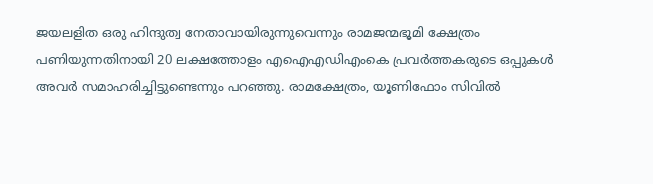ജയലളിത ഒരു ഹിന്ദുത്വ നേതാവായിരുന്നുവെന്നും രാമജന്മഭൂമി ക്ഷേത്രം പണിയുന്നതിനായി 20 ലക്ഷത്തോളം എഐഎഡിഎംകെ പ്രവർത്തകരുടെ ഒപ്പുകൾ അവർ സമാഹരിച്ചിട്ടുണ്ടെന്നും പറഞ്ഞു. രാമക്ഷേത്രം, യൂണിഫോം സിവിൽ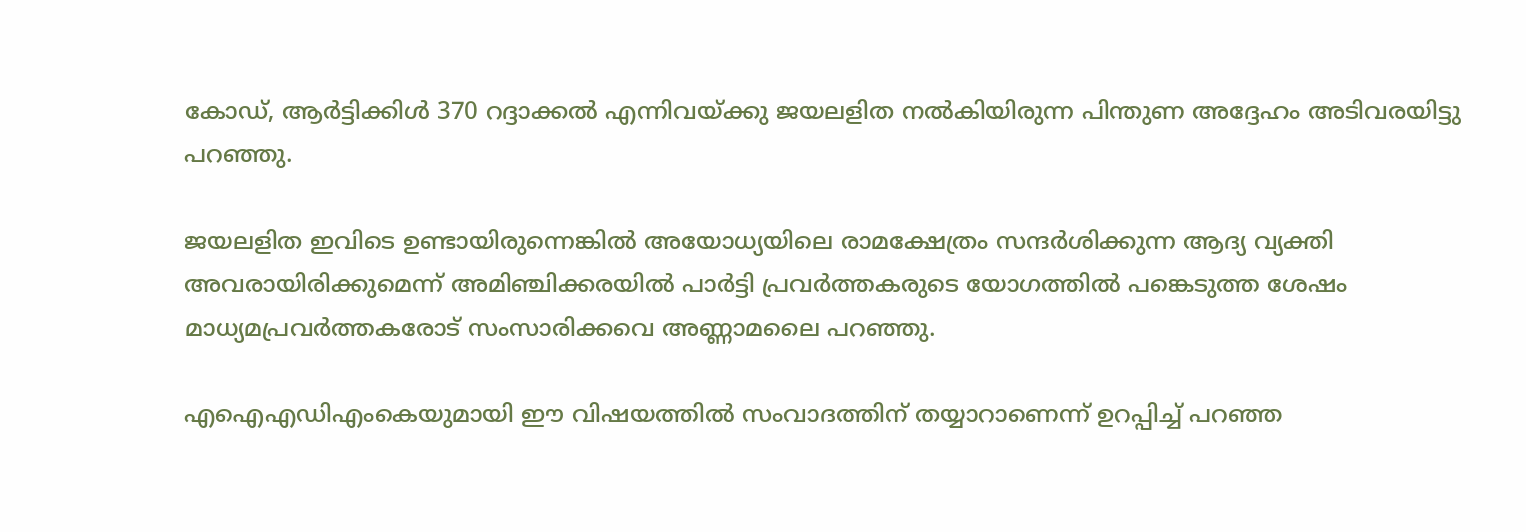കോഡ്, ആർട്ടിക്കിൾ 370 റദ്ദാക്കൽ എന്നിവയ്‌ക്കു ജയലളിത നൽകിയിരുന്ന പിന്തുണ അദ്ദേഹം അടിവരയിട്ടു പറഞ്ഞു.

ജയലളിത ഇവിടെ ഉണ്ടായിരുന്നെങ്കിൽ അയോധ്യയിലെ രാമക്ഷേത്രം സന്ദർശിക്കുന്ന ആദ്യ വ്യക്തി അവരായിരിക്കുമെന്ന് അമിഞ്ചിക്കരയിൽ പാർട്ടി പ്രവർത്തകരുടെ യോഗത്തിൽ പങ്കെടുത്ത ശേഷം മാധ്യമപ്രവർത്തകരോട് സംസാരിക്കവെ അണ്ണാമലൈ പറഞ്ഞു.

എഐഎഡിഎംകെയുമായി ഈ വിഷയത്തിൽ സംവാദത്തിന് തയ്യാറാണെന്ന് ഉറപ്പിച്ച് പറഞ്ഞ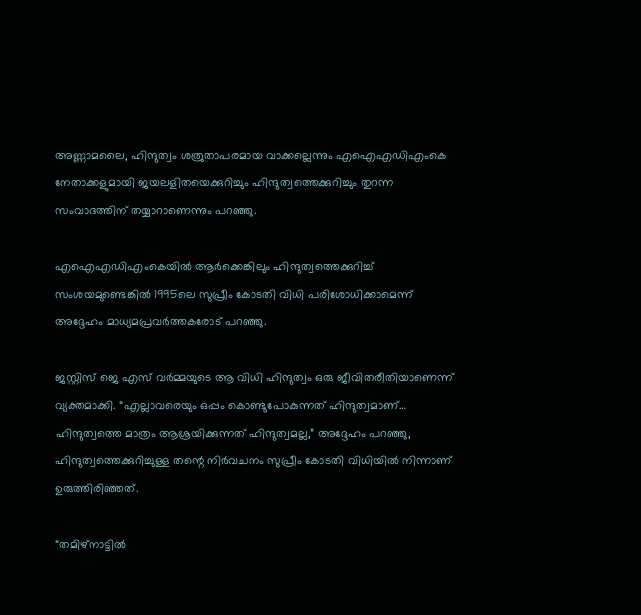അണ്ണാമലൈ, ഹിന്ദുത്വം ശത്രുതാപരമായ വാക്കല്ലെന്നും എഐഎഡിഎംകെ നേതാക്കളുമായി ജയലളിതയെക്കുറിച്ചും ഹിന്ദുത്വത്തെക്കുറിച്ചും തുറന്ന സംവാദത്തിന് തയ്യാറാണെന്നും പറഞ്ഞു.

എഐഎഡിഎംകെയിൽ ആർക്കെങ്കിലും ഹിന്ദുത്വത്തെക്കുറിച്ച് സംശയമുണ്ടെങ്കിൽ 1995ലെ സുപ്രീം കോടതി വിധി പരിശോധിക്കാമെന്ന് അദ്ദേഹം മാധ്യമപ്രവർത്തകരോട് പറഞ്ഞു.

ജസ്റ്റിസ് ജെ എസ് വർമ്മയുടെ ആ വിധി ഹിന്ദുത്വം ഒരു ജീവിതരീതിയാണെന്ന് വ്യക്തമാക്കി. “എല്ലാവരെയും ഒപ്പം കൊണ്ടുപോകുന്നത് ഹിന്ദുത്വമാണ്… ഹിന്ദുത്വത്തെ മാത്രം ആശ്രയിക്കുന്നത് ഹിന്ദുത്വമല്ല,” അദ്ദേഹം പറഞ്ഞു, ഹിന്ദുത്വത്തെക്കുറിച്ചുള്ള തന്റെ നിർവചനം സുപ്രീം കോടതി വിധിയിൽ നിന്നാണ് ഉരുത്തിരിഞ്ഞത്.

“തമിഴ്‌നാട്ടിൽ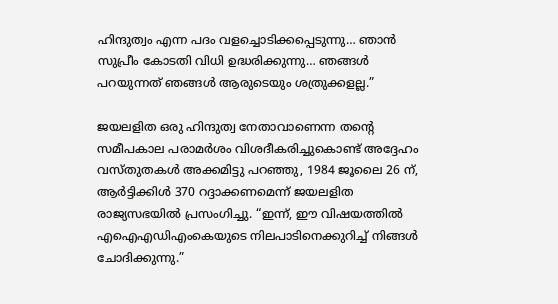ഹിന്ദുത്വം എന്ന പദം വളച്ചൊടിക്കപ്പെടുന്നു… ഞാൻ സുപ്രീം കോടതി വിധി ഉദ്ധരിക്കുന്നു… ഞങ്ങൾ പറയുന്നത് ഞങ്ങൾ ആരുടെയും ശത്രുക്കളല്ല.”

ജയലളിത ഒരു ഹിന്ദുത്വ നേതാവാണെന്ന തന്റെ സമീപകാല പരാമർശം വിശദീകരിച്ചുകൊണ്ട് അദ്ദേഹം വസ്തുതകൾ അക്കമിട്ടു പറഞ്ഞു, 1984 ജൂലൈ 26 ന്, ആർട്ടിക്കിൾ 370 റദ്ദാക്കണമെന്ന് ജയലളിത രാജ്യസഭയിൽ പ്രസംഗിച്ചു. “ഇന്ന്, ഈ വിഷയത്തിൽ എഐഎഡിഎംകെയുടെ നിലപാടിനെക്കുറിച്ച് നിങ്ങൾ ചോദിക്കുന്നു.”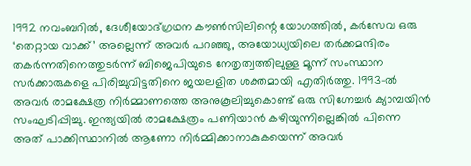1992 നവംബറിൽ, ദേശീയോദ്ഗ്രഥന കൗൺസിലിന്റെ യോഗത്തിൽ, കർസേവ ഒരു ‘തെറ്റായ വാക്ക്’ അല്ലെന്ന് അവർ പറഞ്ഞു, അയോധ്യയിലെ തർക്കമന്ദിരം തകർന്നതിനെത്തുടർന്ന് ബിജെപിയുടെ നേതൃത്വത്തിലുള്ള മൂന്ന് സംസ്ഥാന സർക്കാരുകളെ പിരിച്ചുവിട്ടതിനെ ജയലളിത ശക്തമായി എതിർത്തു. 1993-ൽ അവർ രാമക്ഷേത്ര നിർമ്മാണത്തെ അനുകൂലിച്ചുകൊണ്ട് ഒരു സിഗ്നേച്ചർ ക്യാമ്പയിൻ സംഘടിപ്പിച്ചു. ഇന്ത്യയിൽ രാമക്ഷേത്രം പണിയാൻ കഴിയുന്നില്ലെങ്കിൽ പിന്നെ അത് പാക്കിസ്ഥാനിൽ ആണോ നിർമ്മിക്കാനാകുകയെന്ന് അവർ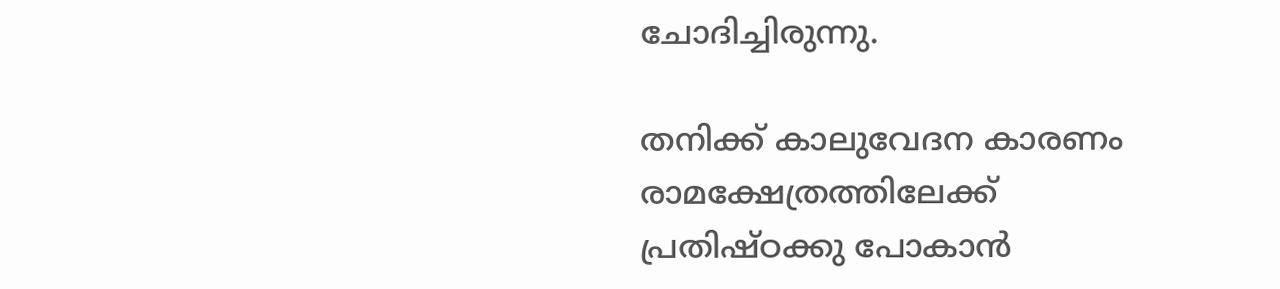ചോദിച്ചിരുന്നു.

തനിക്ക് കാലുവേദന കാരണം രാമക്ഷേത്രത്തിലേക്ക് പ്രതിഷ്ഠക്കു പോകാൻ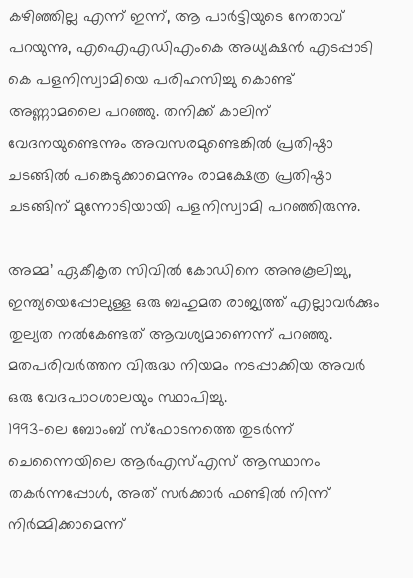കഴിഞ്ഞില്ല എന്ന് ഇന്ന്, ആ പാർട്ടിയുടെ നേതാവ് പറയുന്നു, എഐഎഡിഎംകെ അധ്യക്ഷൻ എടപ്പാടി കെ പളനിസ്വാമിയെ പരിഹസിച്ചു കൊണ്ട് അണ്ണാമലൈ പറഞ്ഞു. തനിക്ക് കാലിന് വേദനയുണ്ടെന്നും അവസരമുണ്ടെങ്കിൽ പ്രതിഷ്ഠാ ചടങ്ങിൽ പങ്കെടുക്കാമെന്നും രാമക്ഷേത്ര പ്രതിഷ്ഠാ ചടങ്ങിന് മുന്നോടിയായി പളനിസ്വാമി പറഞ്ഞിരുന്നു.

അമ്മ’ ഏകീകൃത സിവിൽ കോഡിനെ അനുകൂലിച്ചു, ഇന്ത്യയെപ്പോലുള്ള ഒരു ബഹുമത രാജ്യത്ത് എല്ലാവർക്കും തുല്യത നൽകേണ്ടത് ആവശ്യമാണെന്ന് പറഞ്ഞു. മതപരിവർത്തന വിരുദ്ധ നിയമം നടപ്പാക്കിയ അവർ ഒരു വേദപാഠശാലയും സ്ഥാപിച്ചു.
1993-ലെ ബോംബ് സ്‌ഫോടനത്തെ തുടർന്ന് ചെന്നൈയിലെ ആർഎസ്എസ് ആസ്ഥാനം തകർന്നപ്പോൾ, അത് സർക്കാർ ഫണ്ടിൽ നിന്ന് നിർമ്മിക്കാമെന്ന്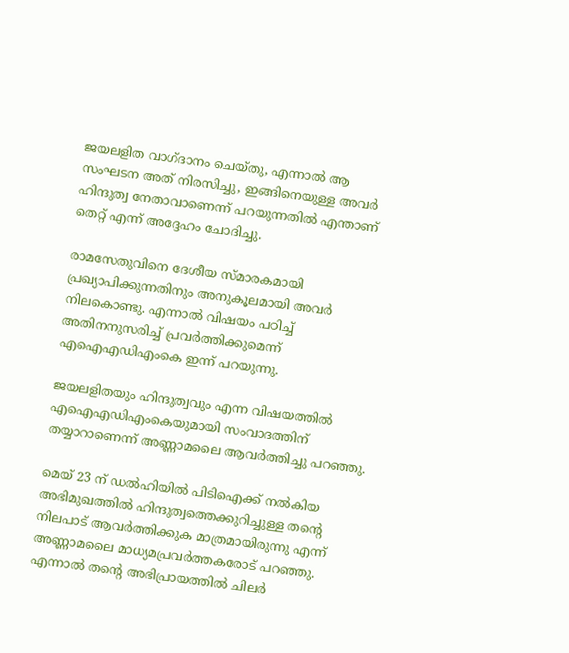ജയലളിത വാഗ്ദാനം ചെയ്തു, എന്നാൽ ആ സംഘടന അത് നിരസിച്ചു, ഇങ്ങിനെയുള്ള അവർ ഹിന്ദുത്വ നേതാവാണെന്ന് പറയുന്നതിൽ എന്താണ് തെറ്റ് എന്ന് അദ്ദേഹം ചോദിച്ചു.

രാമസേതുവിനെ ദേശീയ സ്മാരകമായി പ്രഖ്യാപിക്കുന്നതിനും അനുകൂലമായി അവർ നിലകൊണ്ടു. എന്നാൽ വിഷയം പഠിച്ച് അതിനനുസരിച്ച് പ്രവർത്തിക്കുമെന്ന് എഐഎഡിഎംകെ ഇന്ന് പറയുന്നു.

ജയലളിതയും ഹിന്ദുത്വവും എന്ന വിഷയത്തിൽ എഐഎഡിഎംകെയുമായി സംവാദത്തിന് തയ്യാറാണെന്ന് അണ്ണാമലൈ ആവർത്തിച്ചു പറഞ്ഞു.

മെയ് 23 ന് ഡൽഹിയിൽ പിടിഐക്ക് നൽകിയ അഭിമുഖത്തിൽ ഹിന്ദുത്വത്തെക്കുറിച്ചുള്ള തന്റെ നിലപാട് ആവർത്തിക്കുക മാത്രമായിരുന്നു എന്ന് അണ്ണാമലൈ മാധ്യമപ്രവർത്തകരോട് പറഞ്ഞു. എന്നാൽ തന്റെ അഭിപ്രായത്തിൽ ചിലർ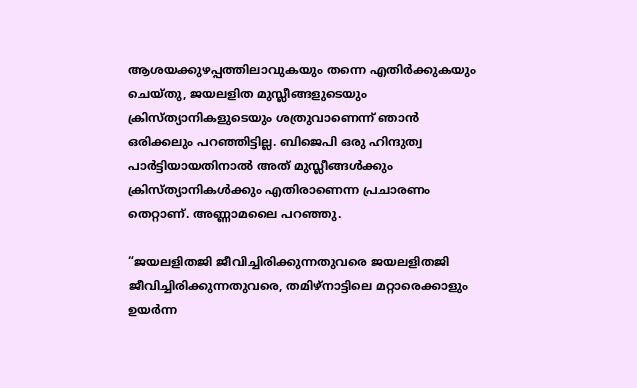ആശയക്കുഴപ്പത്തിലാവുകയും തന്നെ എതിർക്കുകയും ചെയ്തു, ജയലളിത മുസ്ലീങ്ങളുടെയും ക്രിസ്ത്യാനികളുടെയും ശത്രുവാണെന്ന് ഞാൻ ഒരിക്കലും പറഞ്ഞിട്ടില്ല. ബിജെപി ഒരു ഹിന്ദുത്വ പാർട്ടിയായതിനാൽ അത് മുസ്ലീങ്ങൾക്കും ക്രിസ്ത്യാനികൾക്കും എതിരാണെന്ന പ്രചാരണം തെറ്റാണ്. അണ്ണാമലൈ പറഞ്ഞു.

“ജയലളിതജി ജീവിച്ചിരിക്കുന്നതുവരെ ജയലളിതജി ജീവിച്ചിരിക്കുന്നതുവരെ, തമിഴ്‌നാട്ടിലെ മറ്റാരെക്കാളും ഉയർന്ന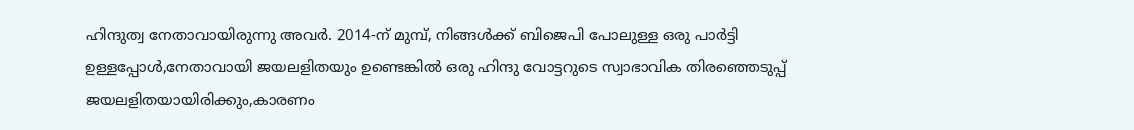ഹിന്ദുത്വ നേതാവായിരുന്നു അവർ. 2014-ന് മുമ്പ്, നിങ്ങൾക്ക് ബിജെപി പോലുള്ള ഒരു പാർട്ടി ഉള്ളപ്പോൾ,നേതാവായി ജയലളിതയും ഉണ്ടെങ്കിൽ ഒരു ഹിന്ദു വോട്ടറുടെ സ്വാഭാവിക തിരഞ്ഞെടുപ്പ് ജയലളിതയായിരിക്കും,കാരണം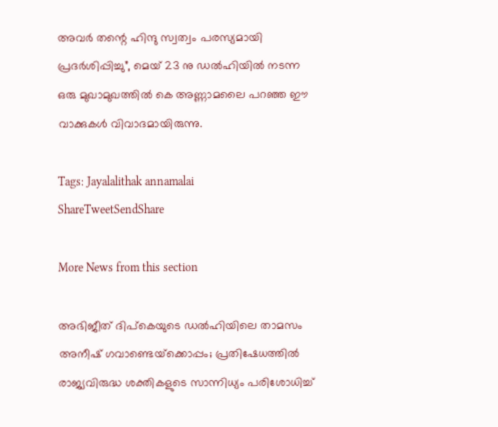അവർ തന്റെ ഹിന്ദു സ്വത്വം പരസ്യമായി പ്രദർശിപ്പിച്ചു”, മെയ് 23 നു ഡൽഹിയിൽ നടന്ന ഒരു മുഖാമുഖത്തിൽ കെ അണ്ണാമലൈ പറഞ്ഞ ഈ വാക്കുകൾ വിവാദമായിരുന്നു.

Tags: Jayalalithak annamalai
ShareTweetSendShare

More News from this section

അഭിജീത് ദിപ്കെയുടെ ഡൽഹിയിലെ താമസം അനീഷ് ഗവാണ്ടെയ്‌ക്കൊപ്പം; പ്രതിഷേധത്തിൽ രാജ്യവിരുദ്ധ ശക്തികളുടെ സാന്നിധ്യം പരിശോധിച്ച്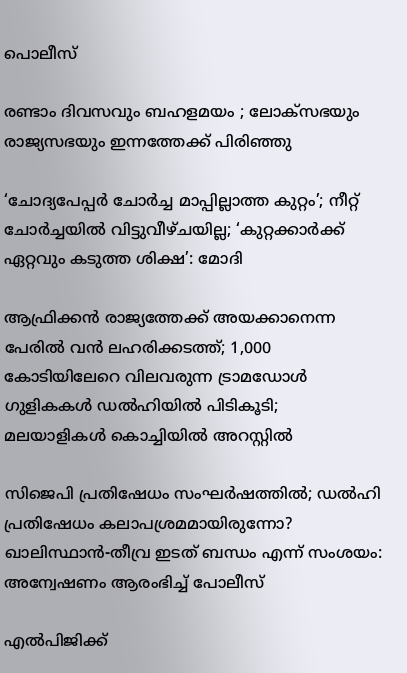പൊലീസ്

രണ്ടാം ദിവസവും ബഹളമയം ; ലോക്‌സഭയും രാജ്യസഭയും ഇന്നത്തേക്ക് പിരിഞ്ഞു

‘ചോദ്യപേപ്പര്‍ ചോര്‍ച്ച മാപ്പില്ലാത്ത കുറ്റം’; നീറ്റ് ചോര്‍ച്ചയില്‍ വിട്ടുവീഴ്ചയില്ല; ‘കുറ്റക്കാര്‍ക്ക് ഏറ്റവും കടുത്ത ശിക്ഷ’: മോദി

ആഫ്രിക്കൻ രാജ്യത്തേക്ക് അയക്കാനെന്ന പേരിൽ വൻ ലഹരിക്കടത്ത്; 1,000 കോടിയിലേറെ വിലവരുന്ന ട്രാമഡോൾ ഗുളികകൾ ഡൽഹിയിൽ പിടികൂടി; മലയാളികൾ കൊച്ചിയിൽ അറസ്റ്റിൽ

സിജെപി പ്രതിഷേധം സംഘര്‍ഷത്തില്‍; ഡല്‍ഹി പ്രതിഷേധം കലാപശ്രമമായിരുന്നോ? ഖാലിസ്ഥാന്‍-തീവ്ര ഇടത് ബന്ധം എന്ന് സംശയം: അന്വേഷണം ആരംഭിച്ച് പോലീസ്

എല്‍പിജിക്ക്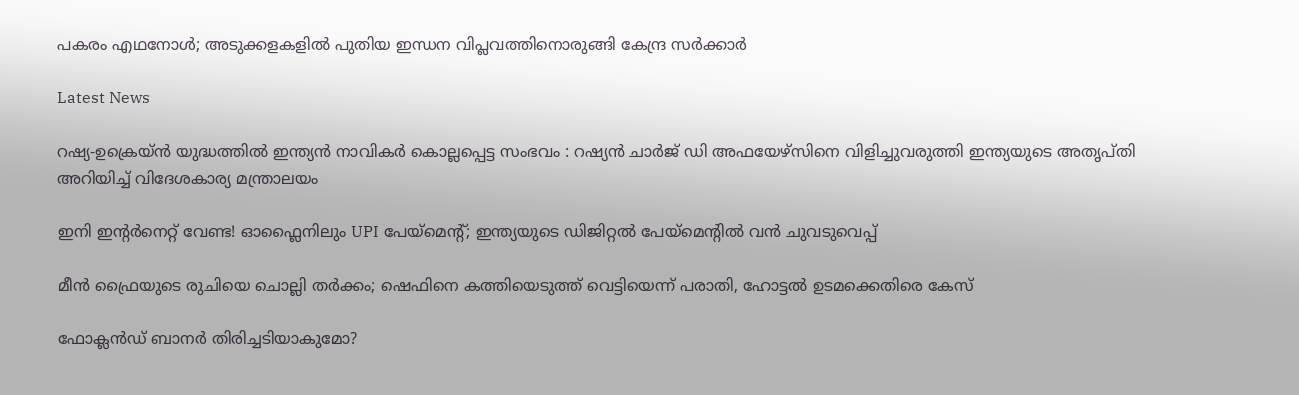പകരം എഥനോള്‍; അടുക്കളകളില്‍ പുതിയ ഇന്ധന വിപ്ലവത്തിനൊരുങ്ങി കേന്ദ്ര സര്‍ക്കാര്‍

Latest News

റഷ്യ-ഉക്രെയ്ൻ യുദ്ധത്തിൽ ഇന്ത്യൻ നാവികർ കൊല്ലപ്പെട്ട സംഭവം : റഷ്യൻ ചാർജ് ഡി അഫയേഴ്‌സിനെ വിളിച്ചുവരുത്തി ഇന്ത്യയുടെ അതൃപ്തി അറിയിച്ച് വിദേശകാര്യ മന്ത്രാലയം

ഇനി ഇന്റര്‍നെറ്റ് വേണ്ട! ഓഫ്ലൈനിലും UPI പേയ്മെന്റ്; ഇന്ത്യയുടെ ഡിജിറ്റല്‍ പേയ്മെന്റില്‍ വന്‍ ചുവടുവെപ്പ്

മീന്‍ ഫ്രൈയുടെ രുചിയെ ചൊല്ലി തര്‍ക്കം; ഷെഫിനെ കത്തിയെടുത്ത് വെട്ടിയെന്ന് പരാതി, ഹോട്ടല്‍ ഉടമക്കെതിരെ കേസ്

ഫോക്ലന്‍ഡ് ബാനര്‍ തിരിച്ചടിയാകുമോ?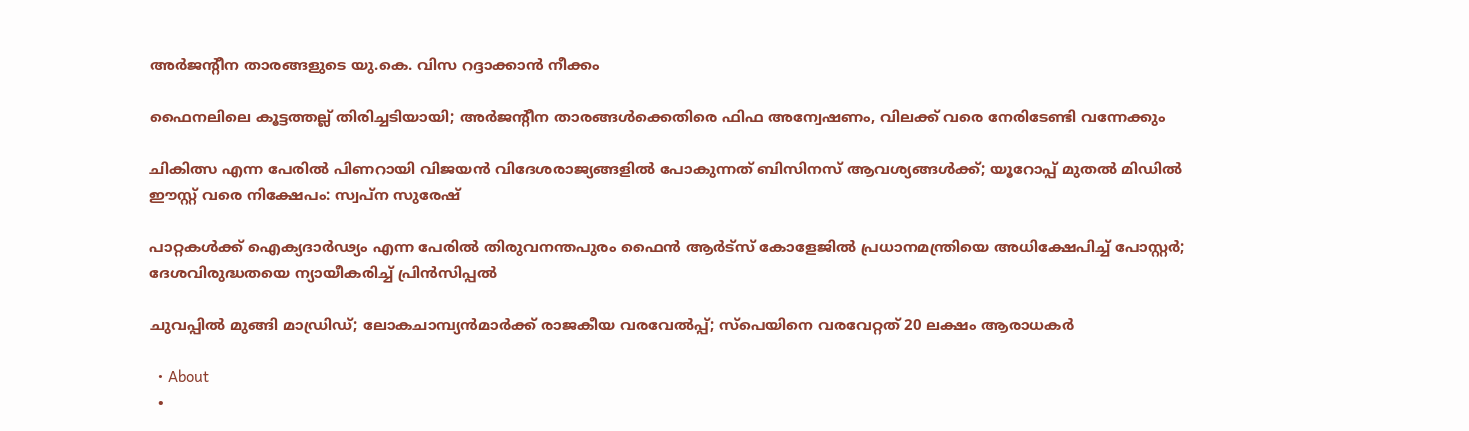അര്‍ജന്റീന താരങ്ങളുടെ യു.കെ. വിസ റദ്ദാക്കാന്‍ നീക്കം

ഫൈനലിലെ കൂട്ടത്തല്ല് തിരിച്ചടിയായി; അര്‍ജന്റീന താരങ്ങള്‍ക്കെതിരെ ഫിഫ അന്വേഷണം, വിലക്ക് വരെ നേരിടേണ്ടി വന്നേക്കും

ചികിത്സ എന്ന പേരിൽ പിണറായി വിജയൻ വിദേശരാജ്യങ്ങളിൽ പോകുന്നത് ബിസിനസ് ആവശ്യങ്ങൾക്ക്; യൂറോപ്പ് മുതൽ മിഡിൽ ഈസ്റ്റ് വരെ നിക്ഷേപം: സ്വപ്ന സുരേഷ്

പാറ്റകൾക്ക് ഐക്യദാർഢ്യം എന്ന പേരിൽ തിരുവനന്തപുരം ഫൈൻ ആർട്സ് കോളേജിൽ പ്രധാനമന്ത്രിയെ അധിക്ഷേപിച്ച് പോസ്റ്റർ; ദേശവിരുദ്ധതയെ ന്യായീകരിച്ച് പ്രിൻസിപ്പൽ

ചുവപ്പില്‍ മുങ്ങി മാഡ്രിഡ്; ലോകചാമ്പ്യന്‍മാര്‍ക്ക് രാജകീയ വരവേല്‍പ്പ്; സ്‌പെയിനെ വരവേറ്റത് 20 ലക്ഷം ആരാധകര്‍

  • About
  •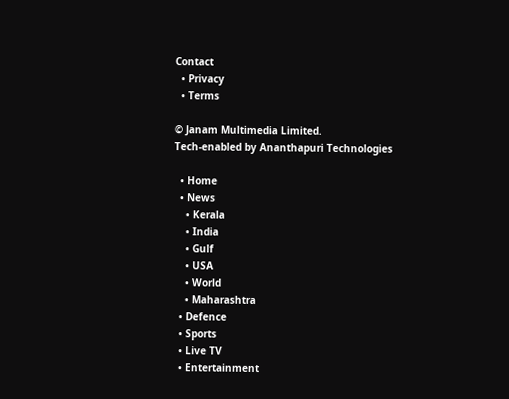Contact
  • Privacy
  • Terms

© Janam Multimedia Limited.
Tech-enabled by Ananthapuri Technologies

  • Home
  • News
    • Kerala
    • India
    • Gulf
    • USA
    • World
    • Maharashtra
  • Defence
  • Sports
  • Live TV
  • Entertainment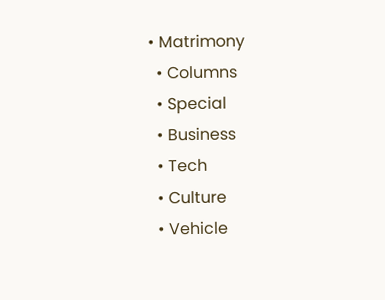• Matrimony
  • Columns
  • Special
  • Business
  • Tech
  • Culture
  • Vehicle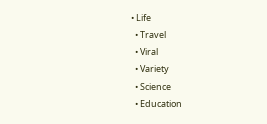• Life
  • Travel
  • Viral
  • Variety
  • Science
  • Education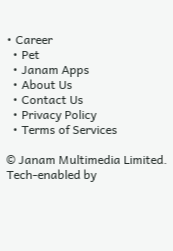• Career
  • Pet
  • Janam Apps
  • About Us
  • Contact Us
  • Privacy Policy
  • Terms of Services

© Janam Multimedia Limited.
Tech-enabled by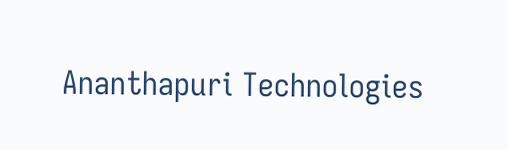Ananthapuri Technologies